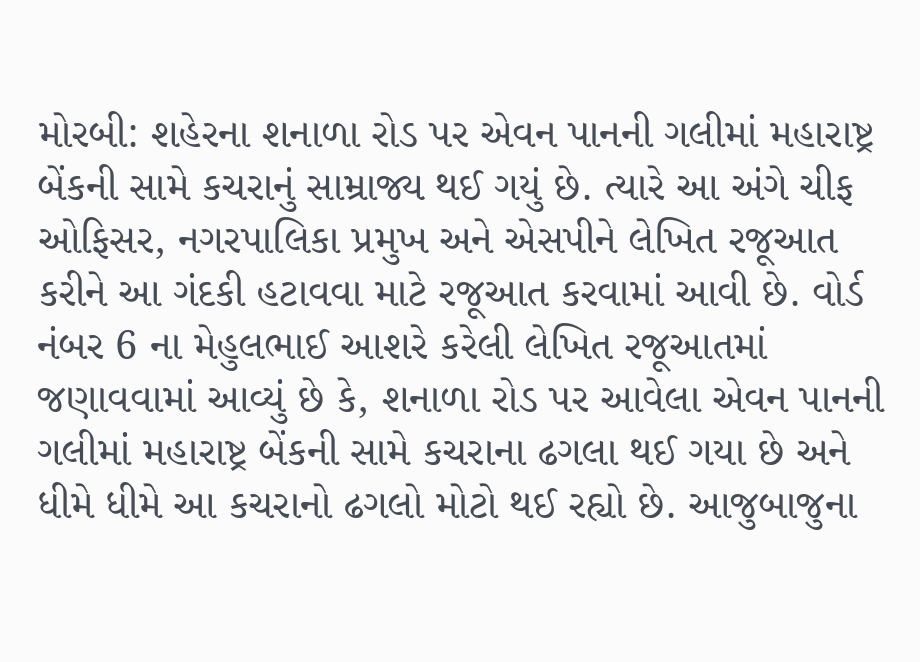મોરબી: શહેરના શનાળા રોડ પર એવન પાનની ગલીમાં મહારાષ્ટ્ર બેંકની સામે કચરાનું સામ્રાજ્ય થઈ ગયું છે. ત્યારે આ અંગે ચીફ ઓફિસર, નગરપાલિકા પ્રમુખ અને એસપીને લેખિત રજૂઆત કરીને આ ગંદકી હટાવવા માટે રજૂઆત કરવામાં આવી છે. વોર્ડ નંબર 6 ના મેહુલભાઈ આશરે કરેલી લેખિત રજૂઆતમાં જણાવવામાં આવ્યું છે કે, શનાળા રોડ પર આવેલા એવન પાનની ગલીમાં મહારાષ્ટ્ર બેંકની સામે કચરાના ઢગલા થઈ ગયા છે અને ધીમે ધીમે આ કચરાનો ઢગલો મોટો થઈ રહ્યો છે. આજુબાજુના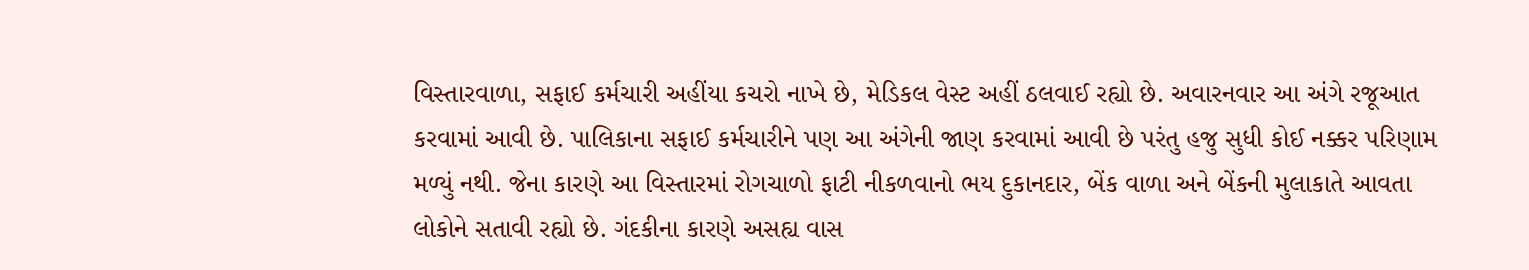વિસ્તારવાળા, સફાઈ કર્મચારી અહીંયા કચરો નાખે છે, મેડિકલ વેસ્ટ અહીં ઠલવાઈ રહ્યો છે. અવારનવાર આ અંગે રજૂઆત કરવામાં આવી છે. પાલિકાના સફાઈ કર્મચારીને પણ આ અંગેની જાણ કરવામાં આવી છે પરંતુ હજુ સુધી કોઈ નક્કર પરિણામ મળ્યું નથી. જેના કારણે આ વિસ્તારમાં રોગચાળો ફાટી નીકળવાનો ભય દુકાનદાર, બેંક વાળા અને બેંકની મુલાકાતે આવતા લોકોને સતાવી રહ્યો છે. ગંદકીના કારણે અસહ્ય વાસ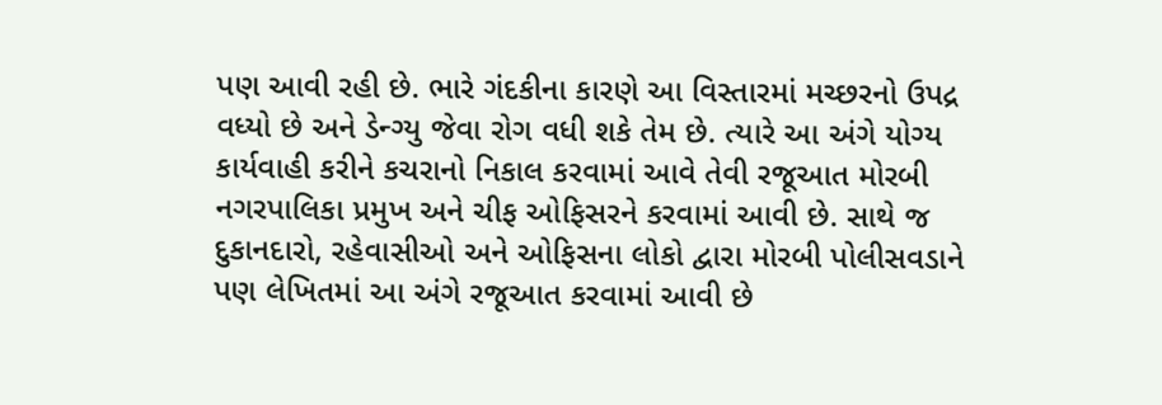પણ આવી રહી છે. ભારે ગંદકીના કારણે આ વિસ્તારમાં મચ્છરનો ઉપદ્ર વધ્યો છે અને ડેન્ગ્યુ જેવા રોગ વધી શકે તેમ છે. ત્યારે આ અંગે યોગ્ય કાર્યવાહી કરીને કચરાનો નિકાલ કરવામાં આવે તેવી રજૂઆત મોરબી નગરપાલિકા પ્રમુખ અને ચીફ ઓફિસરને કરવામાં આવી છે. સાથે જ દુકાનદારો, રહેવાસીઓ અને ઓફિસના લોકો દ્વારા મોરબી પોલીસવડાને પણ લેખિતમાં આ અંગે રજૂઆત કરવામાં આવી છે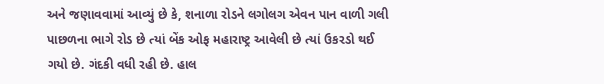અને જણાવવામાં આવ્યું છે કે, શનાળા રોડને લગોલગ એવન પાન વાળી ગલી પાછળના ભાગે રોડ છે ત્યાં બેંક ઓફ મહારાષ્ટ્ર આવેલી છે ત્યાં ઉકરડો થઈ ગયો છે. ગંદકી વધી રહી છે. હાલ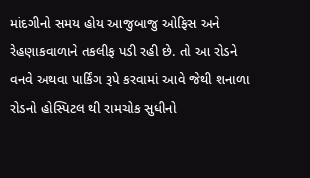માંદગીનો સમય હોય આજુબાજુ ઓફિસ અને રેહણાકવાળાને તકલીફ પડી રહી છે. તો આ રોડને વનવે અથવા પાર્કિંગ રૂપે કરવામાં આવે જેથી શનાળા રોડનો હોસ્પિટલ થી રામચોક સુધીનો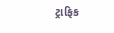ટ્રાફિક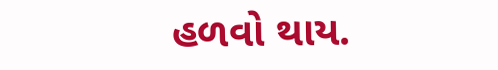હળવો થાય.